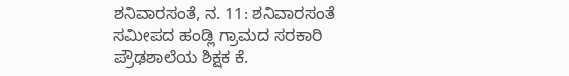ಶನಿವಾರಸಂತೆ, ನ. 11: ಶನಿವಾರಸಂತೆ ಸಮೀಪದ ಹಂಡ್ಲಿ ಗ್ರಾಮದ ಸರಕಾರಿ ಪ್ರೌಢಶಾಲೆಯ ಶಿಕ್ಷಕ ಕೆ.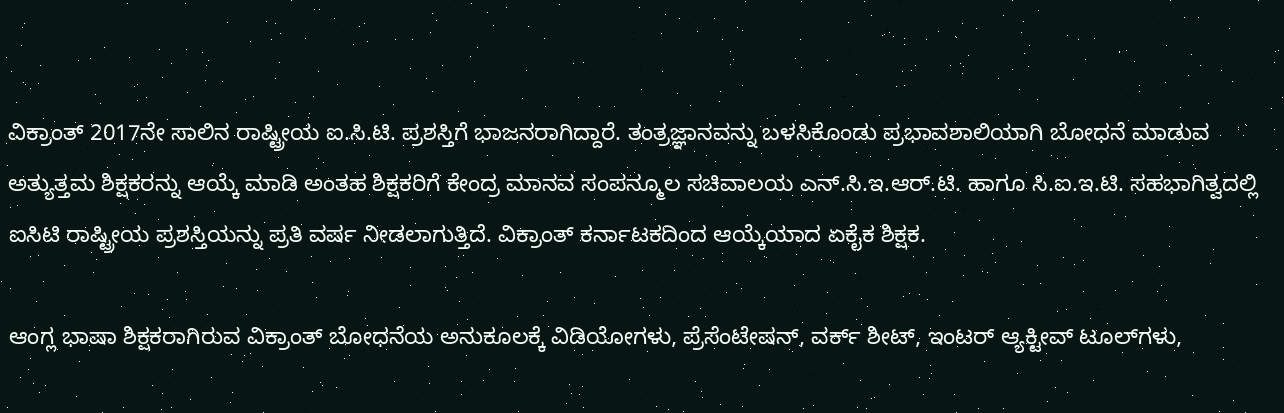ವಿಕ್ರಾಂತ್ 2017ನೇ ಸಾಲಿನ ರಾಷ್ಟ್ರೀಯ ಐ.ಸಿ.ಟಿ. ಪ್ರಶಸ್ತಿಗೆ ಭಾಜನರಾಗಿದ್ದಾರೆ. ತಂತ್ರಜ್ಞಾನವನ್ನು ಬಳಸಿಕೊಂಡು ಪ್ರಭಾವಶಾಲಿಯಾಗಿ ಬೋಧನೆ ಮಾಡುವ ಅತ್ಯುತ್ತಮ ಶಿಕ್ಷಕರನ್ನು ಆಯ್ಕೆ ಮಾಡಿ ಅಂತಹ ಶಿಕ್ಷಕರಿಗೆ ಕೇಂದ್ರ ಮಾನವ ಸಂಪನ್ಮೂಲ ಸಚಿವಾಲಯ ಎನ್.ಸಿ.ಇ.ಆರ್.ಟಿ. ಹಾಗೂ ಸಿ.ಐ.ಇ.ಟಿ. ಸಹಭಾಗಿತ್ವದಲ್ಲಿ ಐಸಿಟಿ ರಾಷ್ಟ್ರೀಯ ಪ್ರಶಸ್ತಿಯನ್ನು ಪ್ರತಿ ವರ್ಷ ನೀಡಲಾಗುತ್ತಿದೆ. ವಿಕ್ರಾಂತ್ ಕರ್ನಾಟಕದಿಂದ ಆಯ್ಕೆಯಾದ ಏಕೈಕ ಶಿಕ್ಷಕ.

ಆಂಗ್ಲ ಭಾಷಾ ಶಿಕ್ಷಕರಾಗಿರುವ ವಿಕ್ರಾಂತ್ ಬೋಧನೆಯ ಅನುಕೂಲಕ್ಕೆ ವಿಡಿಯೋಗಳು, ಪ್ರೆಸೆಂಟೇಷನ್, ವರ್ಕ್ ಶೀಟ್, ಇಂಟರ್ ಆ್ಯಕ್ಟೀವ್ ಟೂಲ್‍ಗಳು,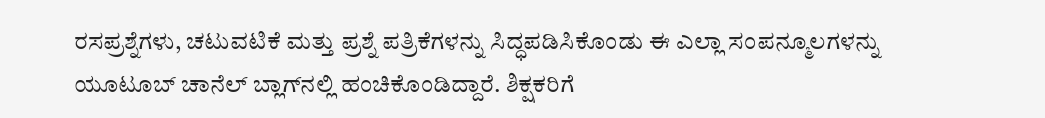ರಸಪ್ರಶ್ನೆಗಳು, ಚಟುವಟಿಕೆ ಮತ್ತು ಪ್ರಶ್ನೆ ಪತ್ರಿಕೆಗಳನ್ನು ಸಿದ್ಧಪಡಿಸಿಕೊಂಡು ಈ ಎಲ್ಲಾ ಸಂಪನ್ಮೂಲಗಳನ್ನು ಯೂಟೂಬ್ ಚಾನೆಲ್ ಬ್ಲಾಗ್‍ನಲ್ಲಿ ಹಂಚಿಕೊಂಡಿದ್ದಾರೆ. ಶಿಕ್ಷಕರಿಗೆ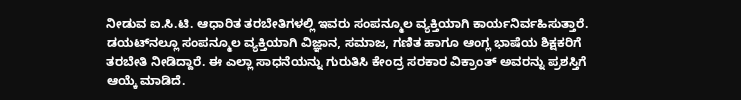ನೀಡುವ ಐ.ಸಿ.ಟಿ. ಆಧಾರಿತ ತರಬೇತಿಗಳಲ್ಲಿ ಇವರು ಸಂಪನ್ಮೂಲ ವ್ಯಕ್ತಿಯಾಗಿ ಕಾರ್ಯನಿರ್ವಹಿಸುತ್ತಾರೆ. ಡಯಟ್‍ನಲ್ಲೂ ಸಂಪನ್ಮೂಲ ವ್ಯಕ್ತಿಯಾಗಿ ವಿಜ್ಞಾನ, ಸಮಾಜ, ಗಣಿತ ಹಾಗೂ ಆಂಗ್ಲ ಭಾಷೆಯ ಶಿಕ್ಷಕರಿಗೆ ತರಬೇತಿ ನೀಡಿದ್ದಾರೆ. ಈ ಎಲ್ಲಾ ಸಾಧನೆಯನ್ನು ಗುರುತಿಸಿ ಕೇಂದ್ರ ಸರಕಾರ ವಿಕ್ರಾಂತ್ ಅವರನ್ನು ಪ್ರಶಸ್ತಿಗೆ ಆಯ್ಕೆ ಮಾಡಿದೆ.